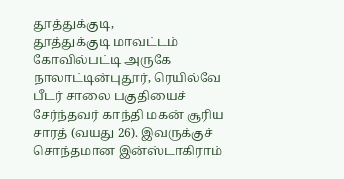தூத்துக்குடி,
தூத்துக்குடி மாவட்டம் கோவில்பட்டி அருகே நாலாட்டின்புதூர், ரெயில்வே பீடர் சாலை பகுதியைச் சேர்ந்தவர் காந்தி மகன் சூரிய சாரத் (வயது 26). இவருக்குச் சொந்தமான இன்ஸ்டாகிராம்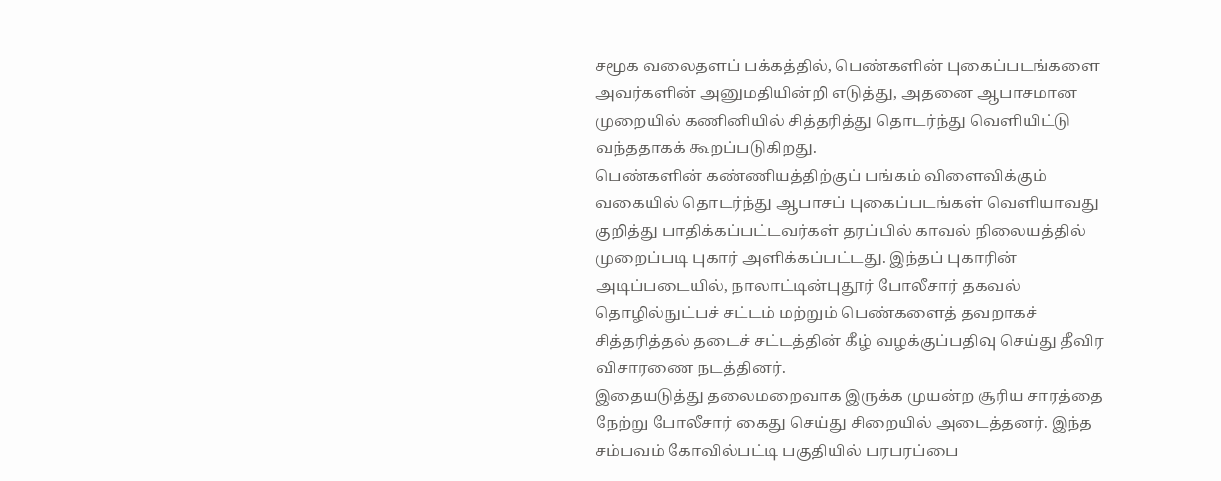சமூக வலைதளப் பக்கத்தில், பெண்களின் புகைப்படங்களை அவர்களின் அனுமதியின்றி எடுத்து, அதனை ஆபாசமான முறையில் கணினியில் சித்தரித்து தொடர்ந்து வெளியிட்டு வந்ததாகக் கூறப்படுகிறது.
பெண்களின் கண்ணியத்திற்குப் பங்கம் விளைவிக்கும் வகையில் தொடர்ந்து ஆபாசப் புகைப்படங்கள் வெளியாவது குறித்து பாதிக்கப்பட்டவர்கள் தரப்பில் காவல் நிலையத்தில் முறைப்படி புகார் அளிக்கப்பட்டது. இந்தப் புகாரின் அடிப்படையில், நாலாட்டின்புதூர் போலீசார் தகவல் தொழில்நுட்பச் சட்டம் மற்றும் பெண்களைத் தவறாகச் சித்தரித்தல் தடைச் சட்டத்தின் கீழ் வழக்குப்பதிவு செய்து தீவிர விசாரணை நடத்தினர்.
இதையடுத்து தலைமறைவாக இருக்க முயன்ற சூரிய சாரத்தை நேற்று போலீசார் கைது செய்து சிறையில் அடைத்தனர். இந்த சம்பவம் கோவில்பட்டி பகுதியில் பரபரப்பை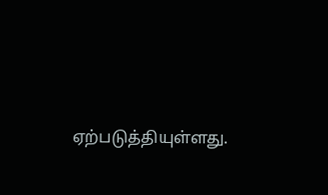ஏற்படுத்தியுள்ளது.